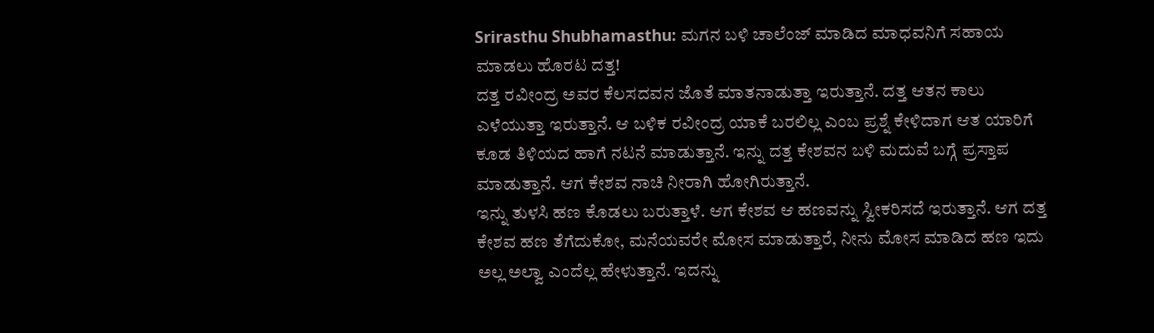Srirasthu Shubhamasthu: ಮಗನ ಬಳಿ ಚಾಲೆಂಜ್ ಮಾಡಿದ ಮಾಧವನಿಗೆ ಸಹಾಯ ಮಾಡಲು ಹೊರಟ ದತ್ತ!
ದತ್ತ ರವೀಂದ್ರ ಅವರ ಕೆಲಸದವನ ಜೊತೆ ಮಾತನಾಡುತ್ತಾ ಇರುತ್ತಾನೆ. ದತ್ತ ಆತನ ಕಾಲು ಎಳೆಯುತ್ತಾ ಇರುತ್ತಾನೆ. ಆ ಬಳಿಕ ರವೀಂದ್ರ ಯಾಕೆ ಬರಲಿಲ್ಲ ಎಂಬ ಪ್ರಶ್ನೆ ಕೇಳಿದಾಗ ಆತ ಯಾರಿಗೆ ಕೂಡ ತಿಳಿಯದ ಹಾಗೆ ನಟನೆ ಮಾಡುತ್ತಾನೆ. ಇನ್ನು ದತ್ತ ಕೇಶವನ ಬಳಿ ಮದುವೆ ಬಗ್ಗೆ ಪ್ರಸ್ತಾಪ ಮಾಡುತ್ತಾನೆ. ಆಗ ಕೇಶವ ನಾಚಿ ನೀರಾಗಿ ಹೋಗಿರುತ್ತಾನೆ.
ಇನ್ನು ತುಳಸಿ ಹಣ ಕೊಡಲು ಬರುತ್ತಾಳೆ. ಆಗ ಕೇಶವ ಆ ಹಣವನ್ನು ಸ್ವೀಕರಿಸದೆ ಇರುತ್ತಾನೆ. ಆಗ ದತ್ತ ಕೇಶವ ಹಣ ತೆಗೆದುಕೋ, ಮನೆಯವರೇ ಮೋಸ ಮಾಡುತ್ತಾರೆ, ನೀನು ಮೋಸ ಮಾಡಿದ ಹಣ ಇದು ಅಲ್ಲ ಅಲ್ವಾ ಎಂದೆಲ್ಲ ಹೇಳುತ್ತಾನೆ. ಇದನ್ನು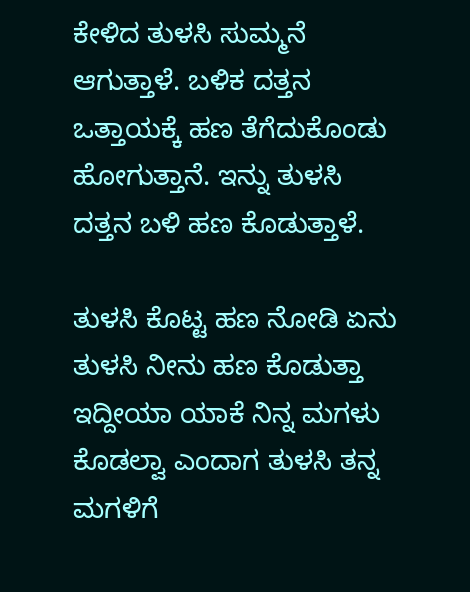ಕೇಳಿದ ತುಳಸಿ ಸುಮ್ಮನೆ ಆಗುತ್ತಾಳೆ. ಬಳಿಕ ದತ್ತನ ಒತ್ತಾಯಕ್ಕೆ ಹಣ ತೆಗೆದುಕೊಂಡು ಹೋಗುತ್ತಾನೆ. ಇನ್ನು ತುಳಸಿ ದತ್ತನ ಬಳಿ ಹಣ ಕೊಡುತ್ತಾಳೆ.

ತುಳಸಿ ಕೊಟ್ಟ ಹಣ ನೋಡಿ ಏನು ತುಳಸಿ ನೀನು ಹಣ ಕೊಡುತ್ತಾ ಇದ್ದೀಯಾ ಯಾಕೆ ನಿನ್ನ ಮಗಳು ಕೊಡಲ್ವಾ ಎಂದಾಗ ತುಳಸಿ ತನ್ನ ಮಗಳಿಗೆ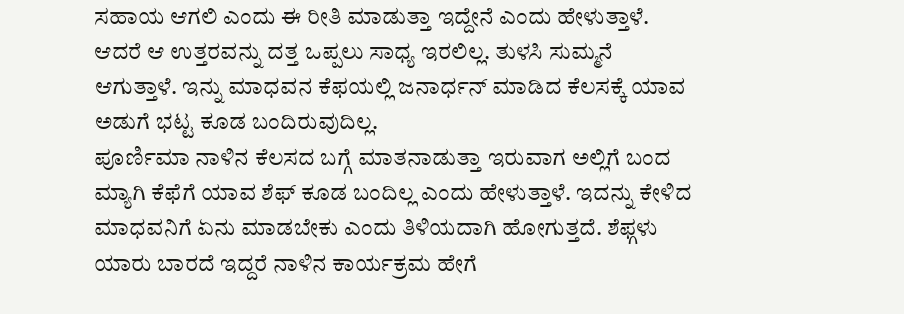ಸಹಾಯ ಆಗಲಿ ಎಂದು ಈ ರೀತಿ ಮಾಡುತ್ತಾ ಇದ್ದೇನೆ ಎಂದು ಹೇಳುತ್ತಾಳೆ. ಆದರೆ ಆ ಉತ್ತರವನ್ನು ದತ್ತ ಒಪ್ಪಲು ಸಾಧ್ಯ ಇರಲಿಲ್ಲ. ತುಳಸಿ ಸುಮ್ಮನೆ ಆಗುತ್ತಾಳೆ. ಇನ್ನು ಮಾಧವನ ಕೆಫಯಲ್ಲಿ ಜನಾರ್ಧನ್ ಮಾಡಿದ ಕೆಲಸಕ್ಕೆ ಯಾವ ಅಡುಗೆ ಭಟ್ಟ ಕೂಡ ಬಂದಿರುವುದಿಲ್ಲ.
ಪೂರ್ಣಿಮಾ ನಾಳಿನ ಕೆಲಸದ ಬಗ್ಗೆ ಮಾತನಾಡುತ್ತಾ ಇರುವಾಗ ಅಲ್ಲಿಗೆ ಬಂದ ಮ್ಯಾಗಿ ಕೆಫೆಗೆ ಯಾವ ಶೆಫ್ ಕೂಡ ಬಂದಿಲ್ಲ ಎಂದು ಹೇಳುತ್ತಾಳೆ. ಇದನ್ನು ಕೇಳಿದ ಮಾಧವನಿಗೆ ಏನು ಮಾಡಬೇಕು ಎಂದು ತಿಳಿಯದಾಗಿ ಹೋಗುತ್ತದೆ. ಶೆಫ್ಗಳು ಯಾರು ಬಾರದೆ ಇದ್ದರೆ ನಾಳಿನ ಕಾರ್ಯಕ್ರಮ ಹೇಗೆ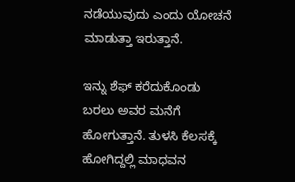ನಡೆಯುವುದು ಎಂದು ಯೋಚನೆ ಮಾಡುತ್ತಾ ಇರುತ್ತಾನೆ.

ಇನ್ನು ಶೆಫ್ ಕರೆದುಕೊಂಡು ಬರಲು ಅವರ ಮನೆಗೆ ಹೋಗುತ್ತಾನೆ. ತುಳಸಿ ಕೆಲಸಕ್ಕೆ ಹೋಗಿದ್ದಲ್ಲಿ ಮಾಧವನ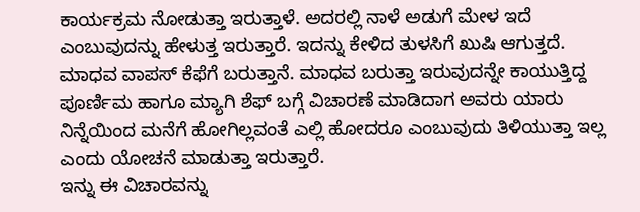ಕಾರ್ಯಕ್ರಮ ನೋಡುತ್ತಾ ಇರುತ್ತಾಳೆ. ಅದರಲ್ಲಿ ನಾಳೆ ಅಡುಗೆ ಮೇಳ ಇದೆ ಎಂಬುವುದನ್ನು ಹೇಳುತ್ತ ಇರುತ್ತಾರೆ. ಇದನ್ನು ಕೇಳಿದ ತುಳಸಿಗೆ ಖುಷಿ ಆಗುತ್ತದೆ. ಮಾಧವ ವಾಪಸ್ ಕೆಫೆಗೆ ಬರುತ್ತಾನೆ. ಮಾಧವ ಬರುತ್ತಾ ಇರುವುದನ್ನೇ ಕಾಯುತ್ತಿದ್ದ ಪೂರ್ಣಿಮ ಹಾಗೂ ಮ್ಯಾಗಿ ಶೆಫ್ ಬಗ್ಗೆ ವಿಚಾರಣೆ ಮಾಡಿದಾಗ ಅವರು ಯಾರು ನಿನ್ನೆಯಿಂದ ಮನೆಗೆ ಹೋಗಿಲ್ಲವಂತೆ ಎಲ್ಲಿ ಹೋದರೂ ಎಂಬುವುದು ತಿಳಿಯುತ್ತಾ ಇಲ್ಲ ಎಂದು ಯೋಚನೆ ಮಾಡುತ್ತಾ ಇರುತ್ತಾರೆ.
ಇನ್ನು ಈ ವಿಚಾರವನ್ನು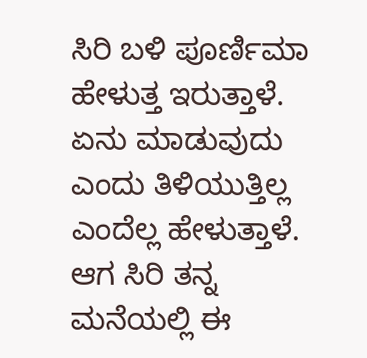ಸಿರಿ ಬಳಿ ಪೂರ್ಣಿಮಾ ಹೇಳುತ್ತ ಇರುತ್ತಾಳೆ. ಏನು ಮಾಡುವುದು ಎಂದು ತಿಳಿಯುತ್ತಿಲ್ಲ ಎಂದೆಲ್ಲ ಹೇಳುತ್ತಾಳೆ. ಆಗ ಸಿರಿ ತನ್ನ ಮನೆಯಲ್ಲಿ ಈ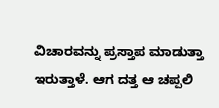ವಿಚಾರವನ್ನು ಪ್ರಸ್ತಾಪ ಮಾಡುತ್ತಾ ಇರುತ್ತಾಳೆ. ಆಗ ದತ್ತ ಆ ಚಪ್ಪಲಿ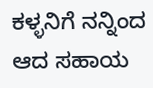ಕಳ್ಳನಿಗೆ ನನ್ನಿಂದ ಆದ ಸಹಾಯ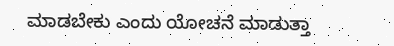ಮಾಡಬೇಕು ಎಂದು ಯೋಚನೆ ಮಾಡುತ್ತಾ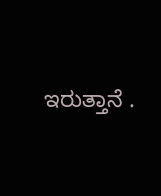ಇರುತ್ತಾನೆ .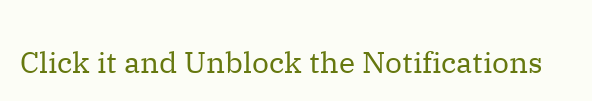Click it and Unblock the Notifications